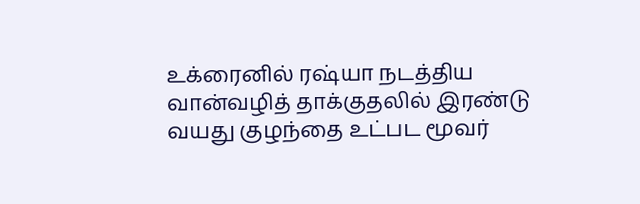உக்ரைனில் ரஷ்யா நடத்திய வான்வழித் தாக்குதலில் இரண்டு வயது குழந்தை உட்பட மூவர்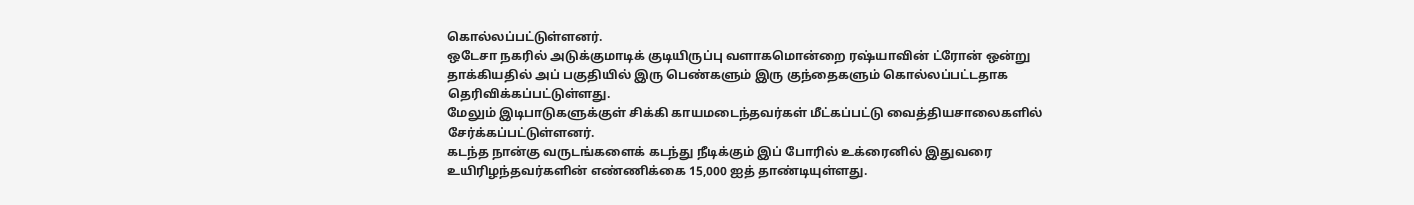கொல்லப்பட்டுள்ளனர்.
ஒடேசா நகரில் அடுக்குமாடிக் குடியிருப்பு வளாகமொன்றை ரஷ்யாவின் ட்ரோன் ஒன்று தாக்கியதில் அப் பகுதியில் இரு பெண்களும் இரு குந்தைகளும் கொல்லப்பட்டதாக தெரிவிக்கப்பட்டுள்ளது.
மேலும் இடிபாடுகளுக்குள் சிக்கி காயமடைந்தவர்கள் மீட்கப்பட்டு வைத்தியசாலைகளில் சேர்க்கப்பட்டுள்ளனர்.
கடந்த நான்கு வருடங்களைக் கடந்து நீடிக்கும் இப் போரில் உக்ரைனில் இதுவரை உயிரிழந்தவர்களின் எண்ணிக்கை 15,000 ஐத் தாண்டியுள்ளது.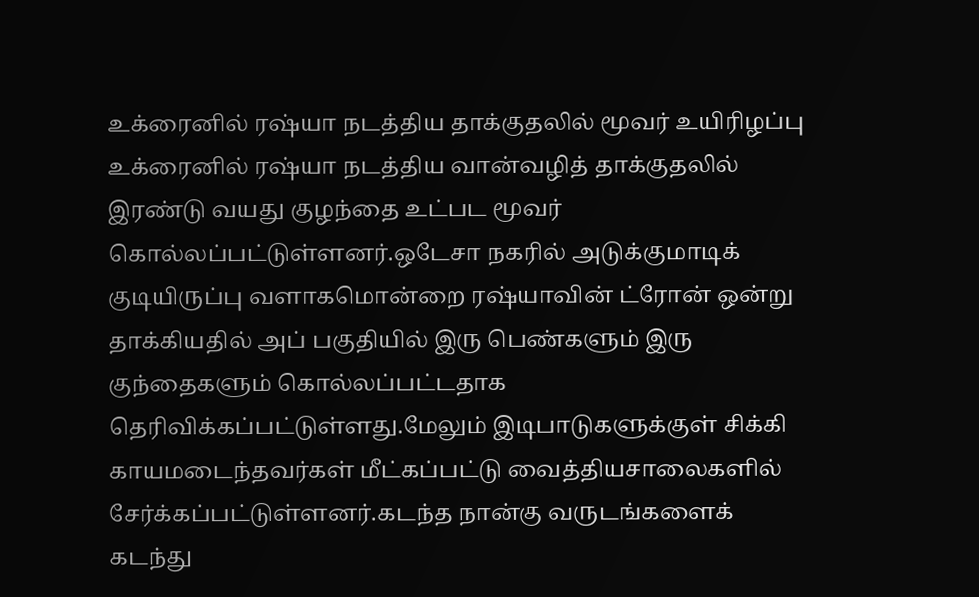உக்ரைனில் ரஷ்யா நடத்திய தாக்குதலில் மூவர் உயிரிழப்பு உக்ரைனில் ரஷ்யா நடத்திய வான்வழித் தாக்குதலில் இரண்டு வயது குழந்தை உட்பட மூவர் கொல்லப்பட்டுள்ளனர்.ஒடேசா நகரில் அடுக்குமாடிக் குடியிருப்பு வளாகமொன்றை ரஷ்யாவின் ட்ரோன் ஒன்று தாக்கியதில் அப் பகுதியில் இரு பெண்களும் இரு குந்தைகளும் கொல்லப்பட்டதாக தெரிவிக்கப்பட்டுள்ளது.மேலும் இடிபாடுகளுக்குள் சிக்கி காயமடைந்தவர்கள் மீட்கப்பட்டு வைத்தியசாலைகளில் சேர்க்கப்பட்டுள்ளனர்.கடந்த நான்கு வருடங்களைக் கடந்து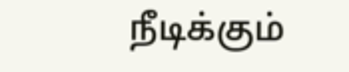நீடிக்கும்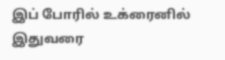இப் போரில் உக்ரைனில் இதுவரை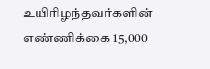உயிரிழந்தவர்களின் எண்ணிக்கை 15,000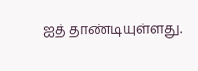ஐத் தாண்டியுள்ளது.